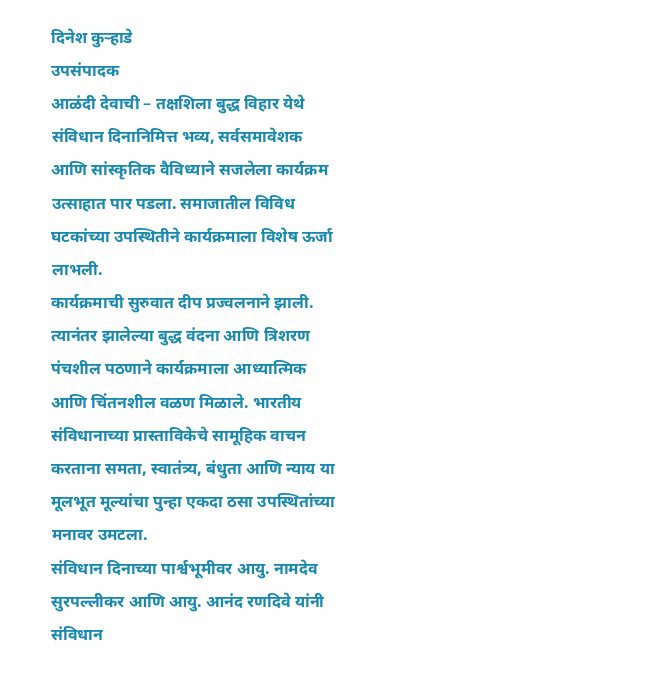दिनेश कुऱ्हाडे
उपसंपादक
आळंदी देवाची – तक्षशिला बुद्ध विहार येथे संविधान दिनानिमित्त भव्य, सर्वसमावेशक आणि सांस्कृतिक वैविध्याने सजलेला कार्यक्रम उत्साहात पार पडला. समाजातील विविध घटकांच्या उपस्थितीने कार्यक्रमाला विशेष ऊर्जा लाभली.
कार्यक्रमाची सुरुवात दीप प्रज्वलनाने झाली. त्यानंतर झालेल्या बुद्ध वंदना आणि त्रिशरण पंचशील पठणाने कार्यक्रमाला आध्यात्मिक आणि चिंतनशील वळण मिळाले. भारतीय संविधानाच्या प्रास्ताविकेचे सामूहिक वाचन करताना समता, स्वातंत्र्य, बंधुता आणि न्याय या मूलभूत मूल्यांचा पुन्हा एकदा ठसा उपस्थितांच्या मनावर उमटला.
संविधान दिनाच्या पार्श्वभूमीवर आयु. नामदेव सुरपल्लीकर आणि आयु. आनंद रणदिवे यांनी संविधान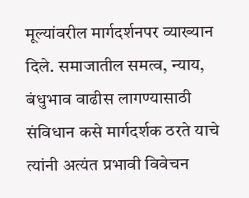मूल्यांवरील मार्गदर्शनपर व्याख्यान दिले. समाजातील समत्व, न्याय, बंधुभाव वाढीस लागण्यासाठी संविधान कसे मार्गदर्शक ठरते याचे त्यांनी अत्यंत प्रभावी विवेचन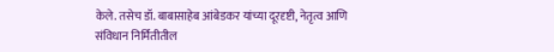केले. तसेच डॉ. बाबासाहेब आंबेडकर यांच्या दूरदृष्टी, नेतृत्व आणि संविधान निर्मितीतील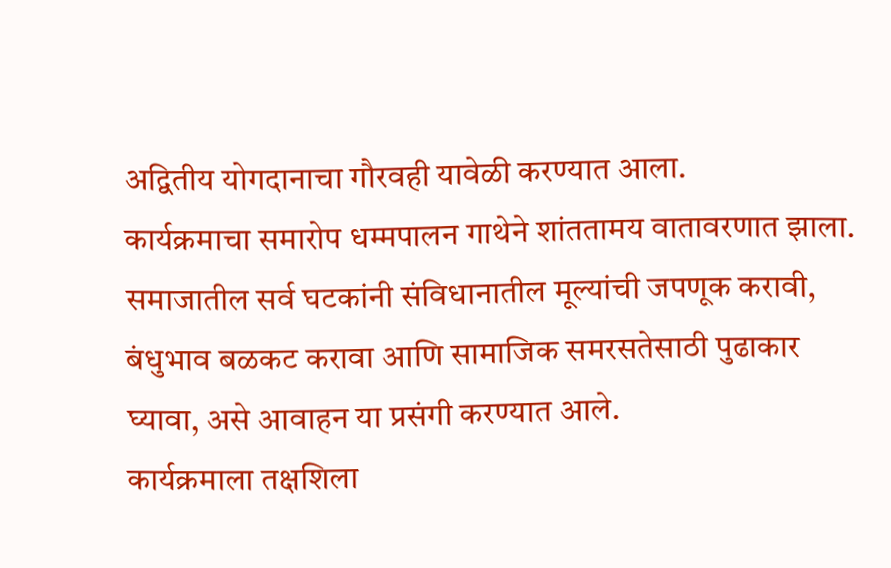अद्वितीय योगदानाचा गौरवही यावेळी करण्यात आला.
कार्यक्रमाचा समारोप धम्मपालन गाथेने शांततामय वातावरणात झाला. समाजातील सर्व घटकांनी संविधानातील मूल्यांची जपणूक करावी, बंधुभाव बळकट करावा आणि सामाजिक समरसतेसाठी पुढाकार घ्यावा, असे आवाहन या प्रसंगी करण्यात आले.
कार्यक्रमाला तक्षशिला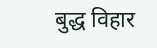बुद्ध विहार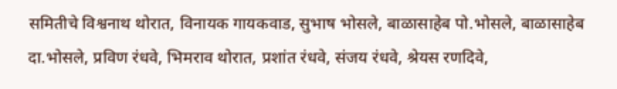समितीचे विश्वनाथ थोरात, विनायक गायकवाड, सुभाष भोसले, बाळासाहेब पो.भोसले, बाळासाहेब दा.भोसले, प्रविण रंधवे, भिमराव थोरात, प्रशांत रंधवे, संजय रंधवे, श्रेयस रणदिवे,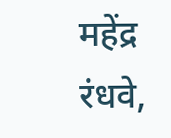महेंद्र रंधवे,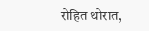रोहित थोरात,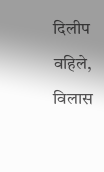दिलीप वहिले, विलास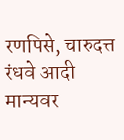रणपिसे, चारुदत्त रंधवे आदी मान्यवर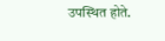उपस्थित होते.